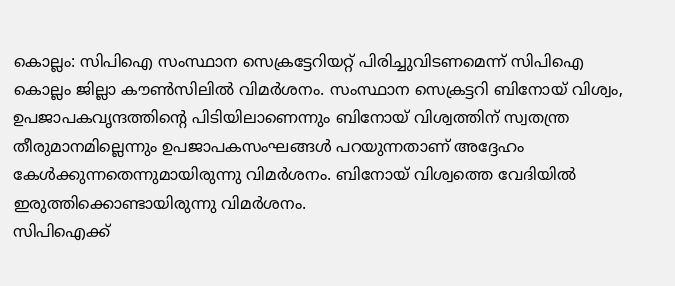കൊല്ലം: സിപിഐ സംസ്ഥാന സെക്രട്ടേറിയറ്റ് പിരിച്ചുവിടണമെന്ന് സിപിഐ കൊല്ലം ജില്ലാ കൗൺസിലിൽ വിമർശനം. സംസ്ഥാന സെക്രട്ടറി ബിനോയ് വിശ്വം, ഉപജാപകവൃന്ദത്തിന്റെ പിടിയിലാണെന്നും ബിനോയ് വിശ്വത്തിന് സ്വതന്ത്ര തീരുമാനമില്ലെന്നും ഉപജാപകസംഘങ്ങൾ പറയുന്നതാണ് അദ്ദേഹം കേൾക്കുന്നതെന്നുമായിരുന്നു വിമർശനം. ബിനോയ് വിശ്വത്തെ വേദിയിൽ ഇരുത്തിക്കൊണ്ടായിരുന്നു വിമർശനം.
സിപിഐക്ക്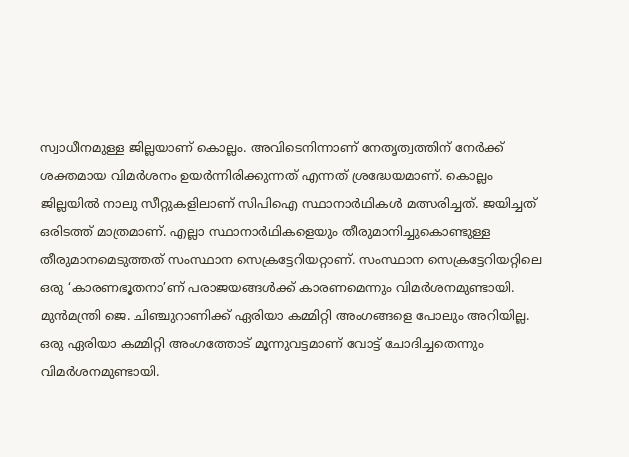സ്വാധീനമുള്ള ജില്ലയാണ് കൊല്ലം. അവിടെനിന്നാണ് നേതൃത്വത്തിന് നേർക്ക് ശക്തമായ വിമർശനം ഉയർന്നിരിക്കുന്നത് എന്നത് ശ്രദ്ധേയമാണ്. കൊല്ലം ജില്ലയിൽ നാലു സീറ്റുകളിലാണ് സിപിഐ സ്ഥാനാർഥികൾ മത്സരിച്ചത്. ജയിച്ചത് ഒരിടത്ത് മാത്രമാണ്. എല്ലാ സ്ഥാനാർഥികളെയും തീരുമാനിച്ചുകൊണ്ടുള്ള തീരുമാനമെടുത്തത് സംസ്ഥാന സെക്രട്ടേറിയറ്റാണ്. സംസ്ഥാന സെക്രട്ടേറിയറ്റിലെ ഒരു ‘കാരണഭൂതനാ’ണ് പരാജയങ്ങൾക്ക് കാരണമെന്നും വിമർശനമുണ്ടായി. മുൻമന്ത്രി ജെ. ചിഞ്ചുറാണിക്ക് ഏരിയാ കമ്മിറ്റി അംഗങ്ങളെ പോലും അറിയില്ല. ഒരു ഏരിയാ കമ്മിറ്റി അംഗത്തോട് മൂന്നുവട്ടമാണ് വോട്ട് ചോദിച്ചതെന്നും വിമർശനമുണ്ടായി.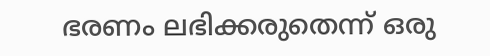ഭരണം ലഭിക്കരുതെന്ന് ഒരു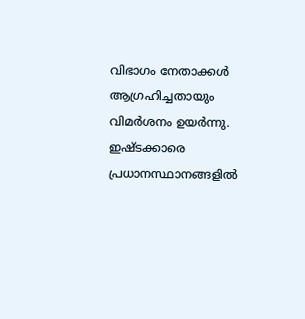വിഭാഗം നേതാക്കൾ ആഗ്രഹിച്ചതായും വിമർശനം ഉയർന്നു. ഇഷ്ടക്കാരെ പ്രധാനസ്ഥാനങ്ങളിൽ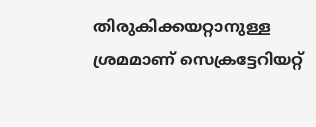തിരുകിക്കയറ്റാനുള്ള ശ്രമമാണ് സെക്രട്ടേറിയറ്റ്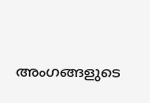അംഗങ്ങളുടെ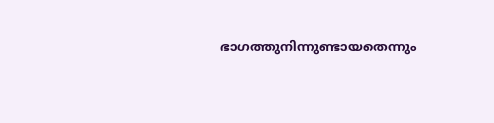ഭാഗത്തുനിന്നുണ്ടായതെന്നും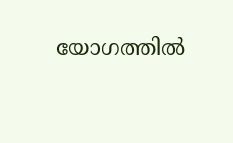യോഗത്തിൽ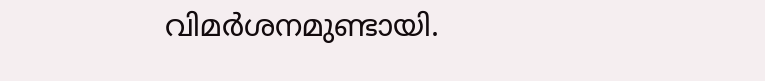വിമർശനമുണ്ടായി.